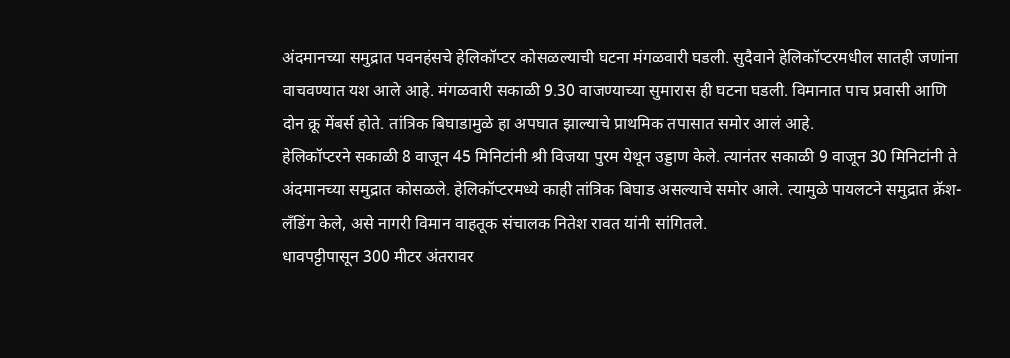अंदमानच्या समुद्रात पवनहंसचे हेलिकॉप्टर कोसळल्याची घटना मंगळवारी घडली. सुदैवाने हेलिकॉप्टरमधील सातही जणांना वाचवण्यात यश आले आहे. मंगळवारी सकाळी 9.30 वाजण्याच्या सुमारास ही घटना घडली. विमानात पाच प्रवासी आणि दोन क्रू मेंबर्स होते. तांत्रिक बिघाडामुळे हा अपघात झाल्याचे प्राथमिक तपासात समोर आलं आहे.
हेलिकॉप्टरने सकाळी 8 वाजून 45 मिनिटांनी श्री विजया पुरम येथून उड्डाण केले. त्यानंतर सकाळी 9 वाजून 30 मिनिटांनी ते अंदमानच्या समुद्रात कोसळले. हेलिकॉप्टरमध्ये काही तांत्रिक बिघाड असल्याचे समोर आले. त्यामुळे पायलटने समुद्रात क्रॅश-लँडिंग केले, असे नागरी विमान वाहतूक संचालक नितेश रावत यांनी सांगितले.
धावपट्टीपासून 300 मीटर अंतरावर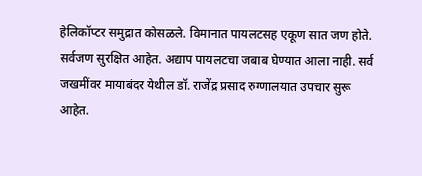हेलिकॉप्टर समुद्रात कोसळले. विमानात पायलटसह एकूण सात जण होते. सर्वजण सुरक्षित आहेत. अद्याप पायलटचा जबाब घेण्यात आला नाही. सर्व जखमींवर मायाबंदर येथील डॉ. राजेंद्र प्रसाद रुग्णालयात उपचार सुरू आहेत.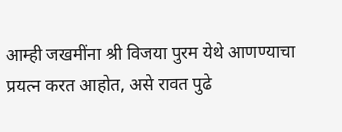आम्ही जखमींना श्री विजया पुरम येथे आणण्याचा प्रयत्न करत आहोत, असे रावत पुढे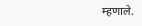म्हणाले.